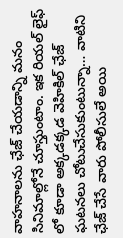వాహనాలను ఛేజ్ చేయడాన్ని మనం సినిమాల్లోనే చూస్తుంటాం. ఇక రియల్ లైఫ్ లో కూడా అక్కడక్కడ వెహికిల్ ఛేజ్ ఘటనలు చోటుచేసుకుంటున్నా… వాటిని ఛేజ్ చేసే వారు పోలీసులే అయి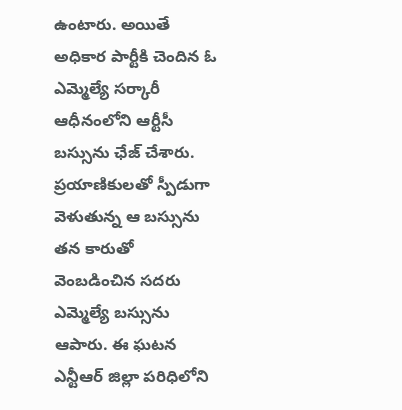ఉంటారు. అయితే అధికార పార్టీకి చెందిన ఓ ఎమ్మెల్యే సర్కారీ ఆధీనంలోని ఆర్టీసీ బస్సును ఛేజ్ చేశారు.
ప్రయాణికులతో స్పీడుగా వెళుతున్న ఆ బస్సును తన కారుతో వెంబడించిన సదరు ఎమ్మెల్యే బస్సును ఆపారు. ఈ ఘటన ఎన్టీఆర్ జిల్లా పరిధిలోని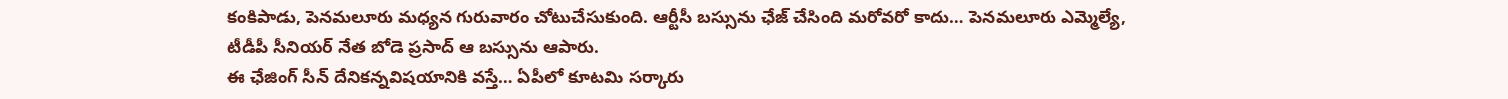కంకిపాడు, పెనమలూరు మధ్యన గురువారం చోటుచేసుకుంది. ఆర్టీసీ బస్సును ఛేజ్ చేసింది మరోవరో కాదు… పెనమలూరు ఎమ్మెల్యే, టీడీపీ సీనియర్ నేత బోడె ప్రసాద్ ఆ బస్సును ఆపారు.
ఈ ఛేజింగ్ సీన్ దేనికన్నవిషయానికి వస్తే… ఏపీలో కూటమి సర్కారు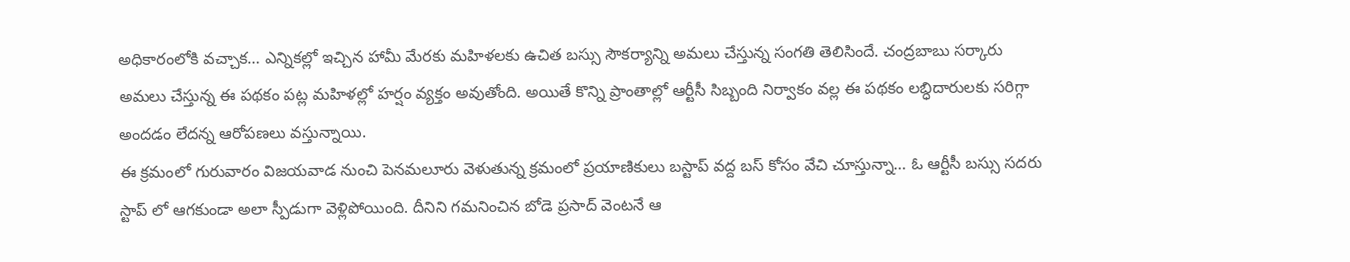అధికారంలోకి వచ్చాక… ఎన్నికల్లో ఇచ్చిన హామీ మేరకు మహిళలకు ఉచిత బస్సు సౌకర్యాన్ని అమలు చేస్తున్న సంగతి తెలిసిందే. చంద్రబాబు సర్కారు అమలు చేస్తున్న ఈ పథకం పట్ల మహిళల్లో హర్షం వ్యక్తం అవుతోంది. అయితే కొన్ని ప్రాంతాల్లో ఆర్టీసీ సిబ్బంది నిర్వాకం వల్ల ఈ పథకం లబ్ధిదారులకు సరిగ్గా అందడం లేదన్న ఆరోపణలు వస్తున్నాయి.
ఈ క్రమంలో గురువారం విజయవాడ నుంచి పెనమలూరు వెళుతున్న క్రమంలో ప్రయాణికులు బస్టాప్ వద్ద బస్ కోసం వేచి చూస్తున్నా… ఓ ఆర్టీసీ బస్సు సదరు స్టాప్ లో ఆగకుండా అలా స్పీడుగా వెళ్లిపోయింది. దీనిని గమనించిన బోడె ప్రసాద్ వెంటనే ఆ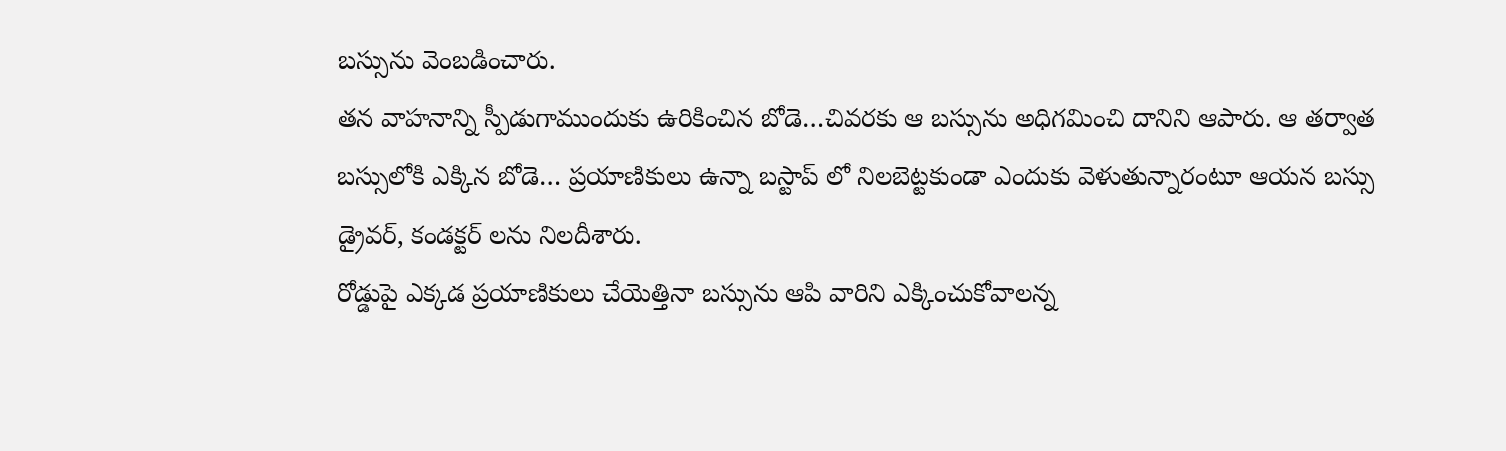బస్సును వెంబడించారు.
తన వాహనాన్ని స్పీడుగాముందుకు ఉరికించిన బోడె…చివరకు ఆ బస్సును అధిగమించి దానిని ఆపారు. ఆ తర్వాత బస్సులోకి ఎక్కిన బోడె… ప్రయాణికులు ఉన్నా బస్టాప్ లో నిలబెట్టకుండా ఎందుకు వెళుతున్నారంటూ ఆయన బస్సు డ్రైవర్, కండక్టర్ లను నిలదీశారు.
రోడ్డుపై ఎక్కడ ప్రయాణికులు చేయెత్తినా బస్సును ఆపి వారిని ఎక్కించుకోవాలన్న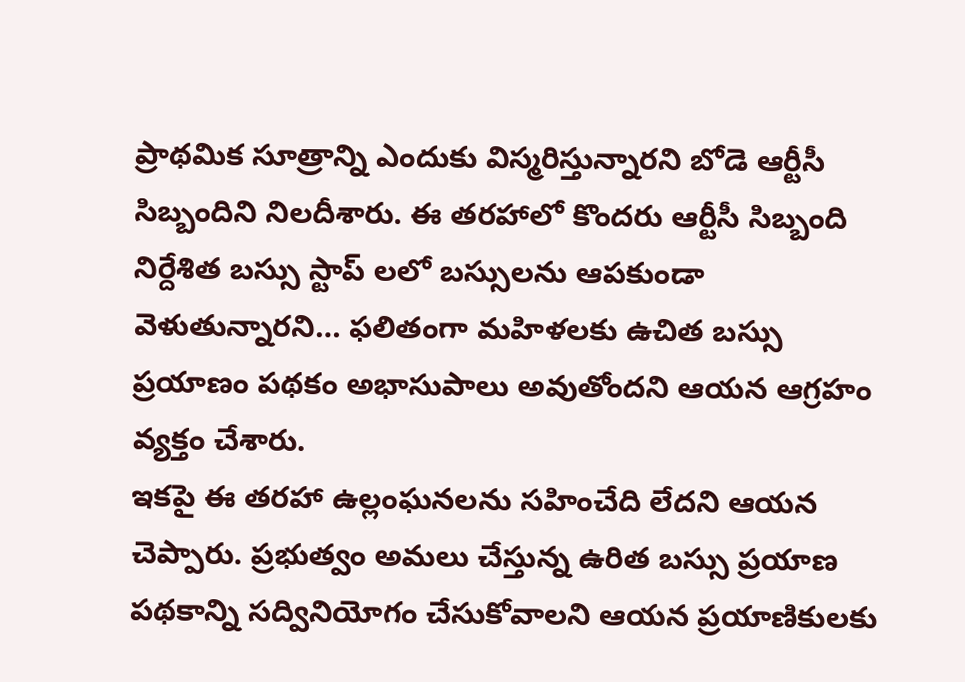ప్రాథమిక సూత్రాన్ని ఎందుకు విస్మరిస్తున్నారని బోడె ఆర్టీసీ సిబ్బందిని నిలదీశారు. ఈ తరహాలో కొందరు ఆర్టీసీ సిబ్బంది నిర్దేశిత బస్సు స్టాప్ లలో బస్సులను ఆపకుండా వెళుతున్నారని… ఫలితంగా మహిళలకు ఉచిత బస్సు ప్రయాణం పథకం అభాసుపాలు అవుతోందని ఆయన ఆగ్రహం వ్యక్తం చేశారు.
ఇకపై ఈ తరహా ఉల్లంఘనలను సహించేది లేదని ఆయన చెప్పారు. ప్రభుత్వం అమలు చేస్తున్న ఉరిత బస్సు ప్రయాణ పథకాన్ని సద్వినియోగం చేసుకోవాలని ఆయన ప్రయాణికులకు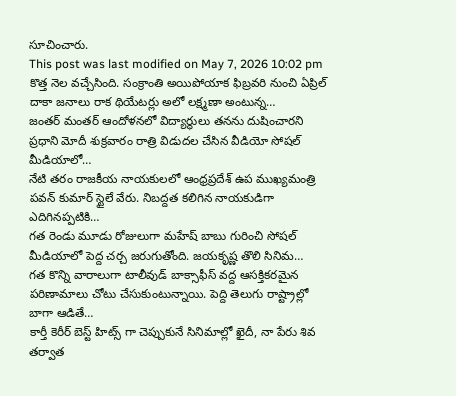సూచించారు.
This post was last modified on May 7, 2026 10:02 pm
కొత్త నెల వచ్చేసింది. సంక్రాంతి అయిపోయాక ఫిబ్రవరి నుంచి ఏప్రిల్ దాకా జనాలు రాక థియేటర్లు అలో లక్ష్మణా అంటున్న…
జంతర్ మంతర్ ఆందోళనలో విద్యార్థులు తనను దుషించారని ప్రధాని మోదీ శుక్రవారం రాత్రి విడుదల చేసిన వీడియో సోషల్ మీడియాలో…
నేటి తరం రాజకీయ నాయకులలో ఆంధ్రప్రదేశ్ ఉప ముఖ్యమంత్రి పవన్ కుమార్ స్టైలే వేరు. నిబద్దత కలిగిన నాయకుడిగా ఎదిగినప్పటికి…
గత రెండు మూడు రోజులుగా మహేష్ బాబు గురించి సోషల్ మీడియాలో పెద్ద చర్చ జరుగుతోంది. జయకృష్ణ తొలి సినిమ…
గత కొన్ని వారాలుగా టాలీవుడ్ బాక్సాఫీస్ వద్ద ఆసక్తికరమైన పరిణామాలు చోటు చేసుకుంటున్నాయి. పెద్ది తెలుగు రాష్ట్రాల్లో బాగా ఆడితే…
కార్తీ కెరీర్ బెస్ట్ హిట్స్ గా చెప్పుకునే సినిమాల్లో ఖైదీ, నా పేరు శివ తర్వాత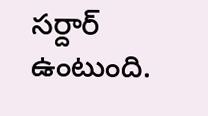సర్దార్ ఉంటుంది.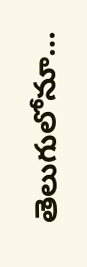తెలుగులోనూ…